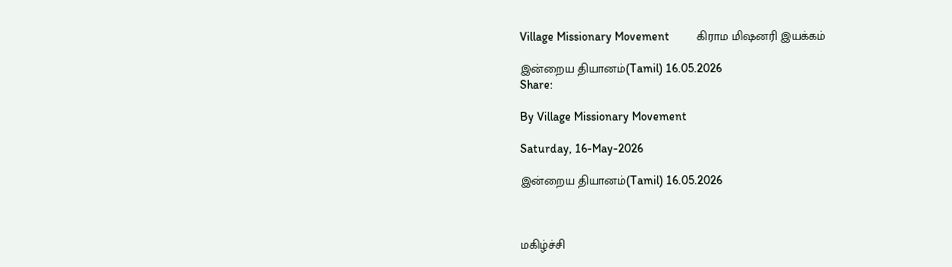Village Missionary Movement         கிராம மிஷனரி இயக்கம்

இன்றைய தியானம்(Tamil) 16.05.2026
Share:

By Village Missionary Movement

Saturday, 16-May-2026

இன்றைய தியானம்(Tamil) 16.05.2026



மகிழ்ச்சி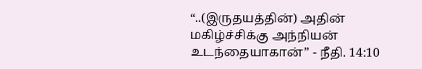“..(இருதயத்தின்) அதின் மகிழ்ச்சிக்கு அந்நியன் உடந்தையாகான்” - நீதி. 14:10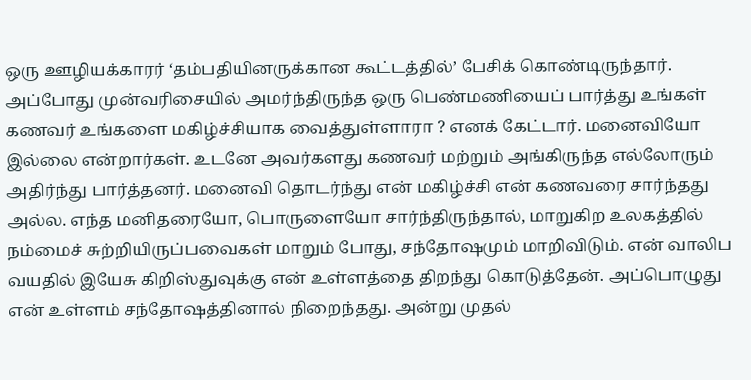ஒரு ஊழியக்காரர் ‘தம்பதியினருக்கான கூட்டத்தில்’ பேசிக் கொண்டிருந்தார். அப்போது முன்வரிசையில் அமர்ந்திருந்த ஒரு பெண்மணியைப் பார்த்து உங்கள் கணவர் உங்களை மகிழ்ச்சியாக வைத்துள்ளாரா ? எனக் கேட்டார். மனைவியோ இல்லை என்றார்கள். உடனே அவர்களது கணவர் மற்றும் அங்கிருந்த எல்லோரும் அதிர்ந்து பார்த்தனர். மனைவி தொடர்ந்து என் மகிழ்ச்சி என் கணவரை சார்ந்தது அல்ல. எந்த மனிதரையோ, பொருளையோ சார்ந்திருந்தால், மாறுகிற உலகத்தில் நம்மைச் சுற்றியிருப்பவைகள் மாறும் போது, சந்தோஷமும் மாறிவிடும். என் வாலிப வயதில் இயேசு கிறிஸ்துவுக்கு என் உள்ளத்தை திறந்து கொடுத்தேன். அப்பொழுது என் உள்ளம் சந்தோஷத்தினால் நிறைந்தது. அன்று முதல்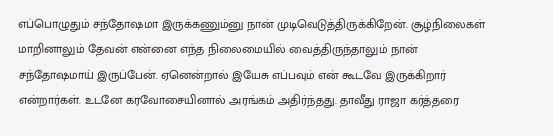எப்பொழுதும் சந்தோஷமா இருக்கணும்னு நான் முடிவெடுத்திருக்கிறேன். சூழ்நிலைகள் மாறினாலும் தேவன் என்னை எந்த நிலைமையில் வைத்திருந்தாலும் நான் சந்தோஷமாய் இருப்பேன். ஏனென்றால் இயேசு எப்பவும் என் கூடவே இருக்கிறார் என்றார்கள். உடனே கரவோசையினால் அரங்கம் அதிர்ந்தது. தாவீது ராஜா கர்த்தரை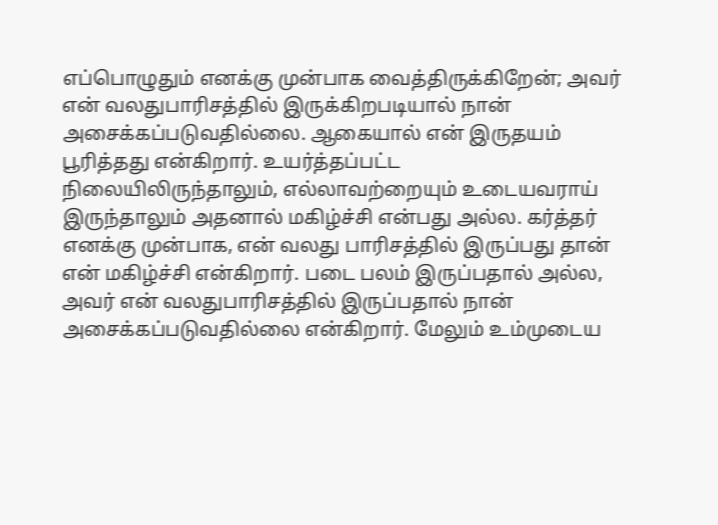எப்பொழுதும் எனக்கு முன்பாக வைத்திருக்கிறேன்; அவர் என் வலதுபாரிசத்தில் இருக்கிறபடியால் நான் அசைக்கப்படுவதில்லை. ஆகையால் என் இருதயம் பூரித்தது என்கிறார். உயர்த்தப்பட்ட நிலையிலிருந்தாலும், எல்லாவற்றையும் உடையவராய் இருந்தாலும் அதனால் மகிழ்ச்சி என்பது அல்ல. கர்த்தர் எனக்கு முன்பாக, என் வலது பாரிசத்தில் இருப்பது தான் என் மகிழ்ச்சி என்கிறார். படை பலம் இருப்பதால் அல்ல, அவர் என் வலதுபாரிசத்தில் இருப்பதால் நான் அசைக்கப்படுவதில்லை என்கிறார். மேலும் உம்முடைய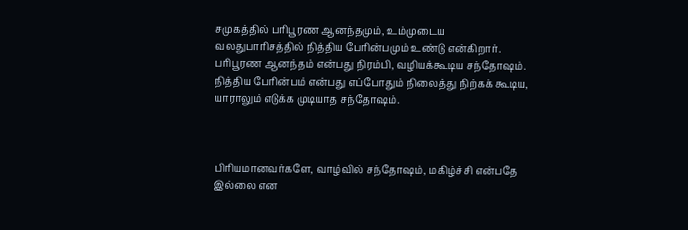சமுகத்தில் பரிபூரண ஆனந்தமும், உம்முடைய வலதுபாரிசத்தில் நித்திய பேரின்பமும் உண்டு என்கிறார். பரிபூரண ஆனந்தம் என்பது நிரம்பி, வழியக்கூடிய சந்தோஷம். நித்திய பேரின்பம் என்பது எப்போதும் நிலைத்து நிற்கக் கூடிய, யாராலும் எடுக்க முடியாத சந்தோஷம்.



பிரியமானவர்களே, வாழ்வில் சந்தோஷம், மகிழ்ச்சி என்பதே இல்லை என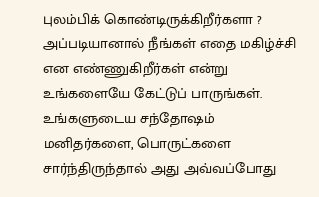புலம்பிக் கொண்டிருக்கிறீர்களா ? அப்படியானால் நீங்கள் எதை மகிழ்ச்சி என எண்ணுகிறீர்கள் என்று உங்களையே கேட்டுப் பாருங்கள். உங்களுடைய சந்தோஷம் மனிதர்களை, பொருட்களை சார்ந்திருந்தால் அது அவ்வப்போது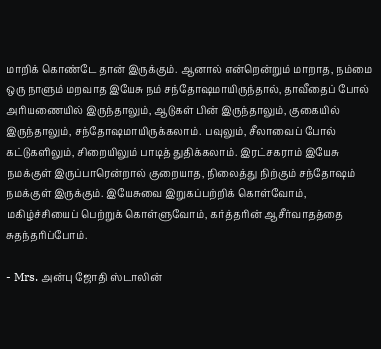மாறிக் கொண்டே தான் இருக்கும். ஆனால் என்றென்றும் மாறாத, நம்மை ஒரு நாளும் மறவாத இயேசு நம் சந்தோஷமாயிருந்தால், தாவீதைப் போல் அரியணையில் இருந்தாலும், ஆடுகள் பின் இருந்தாலும், குகையில் இருந்தாலும், சந்தோஷமாயிருக்கலாம். பவுலும், சீலாவைப் போல் கட்டுகளிலும், சிறையிலும் பாடித் துதிக்கலாம். இரட்சகராம் இயேசு நமக்குள் இருப்பாரென்றால் குறையாத, நிலைத்து நிற்கும் சந்தோஷம் நமக்குள் இருக்கும். இயேசுவை இறுகப்பற்றிக் கொள்வோம், மகிழ்ச்சியைப் பெற்றுக் கொள்ளுவோம், கர்த்தரின் ஆசீர்வாதத்தை சுதந்தரிப்போம்.

- Mrs. அன்பு ஜோதி ஸ்டாலின்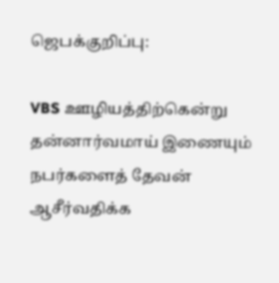ஜெபக்குறிப்பு:

VBS ஊழியத்திற்கென்று தன்னார்வமாய் இணையும் நபர்களைத் தேவன் ஆசீர்வதிக்க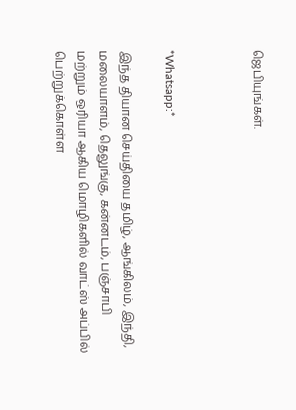ஜெபியுங்கள்.



*Whatsapp:*

இந்த தியான செய்தியை தமிழ், ஆங்கிலம், இந்தி, மலையாளம், தெலுங்கு, கன்னடம், பஞ்சாபி மற்றும் ஒரியா ஆகிய மொழிகளில் வாட்ஸ் அப்பில் பெற்றுக்கொள்ள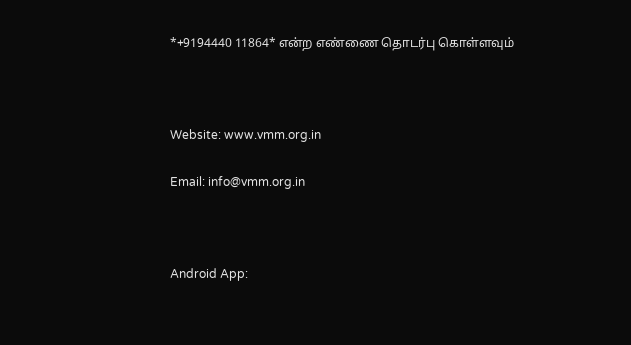*+9194440 11864* என்ற எண்ணை தொடர்பு கொள்ளவும்



Website: www.vmm.org.in

Email: info@vmm.org.in



Android App: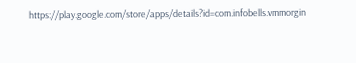https://play.google.com/store/apps/details?id=com.infobells.vmmorgin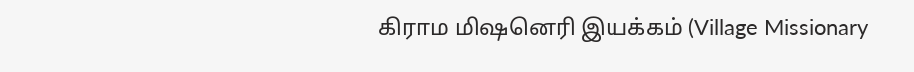கிராம மிஷனெரி இயக்கம் (Village Missionary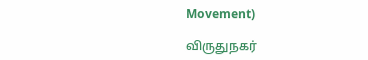Movement)

விருதுநகர்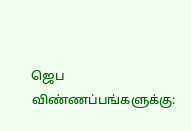ஜெப விண்ணப்பங்களுக்கு: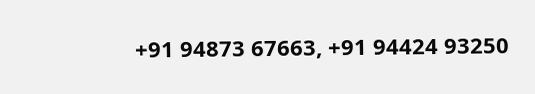+91 94873 67663, +91 94424 93250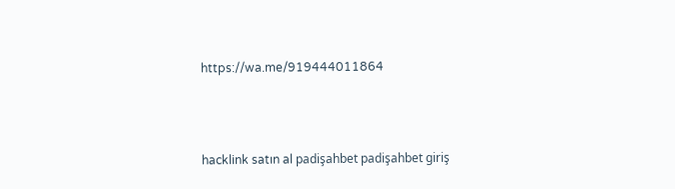https://wa.me/919444011864



hacklink satın al padişahbet padişahbet giriş